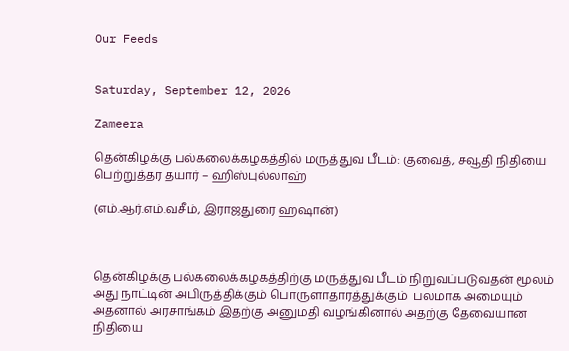Our Feeds


Saturday, September 12, 2026

Zameera

தென்கிழக்கு பல்கலைக்கழகத்தில் மருத்துவ பீடம்: குவைத், சவூதி நிதியை பெற்றுத்தர தயார் – ஹிஸ்புல்லாஹ்

(எம்.ஆர்.எம்.வசீம், இராஜதுரை ஹஷான்)



தென்கிழக்கு பல்கலைக்கழகத்திற்கு மருத்துவ பீடம் நிறுவப்படுவதன் மூலம் அது நாட்டின் அபிருத்திக்கும் பொருளாதாரத்துக்கும்  பலமாக அமையும் அதனால் அரசாங்கம் இதற்கு அனுமதி வழங்கினால் அதற்கு தேவையான நிதியை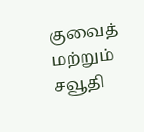குவைத் மற்றும் சவூதி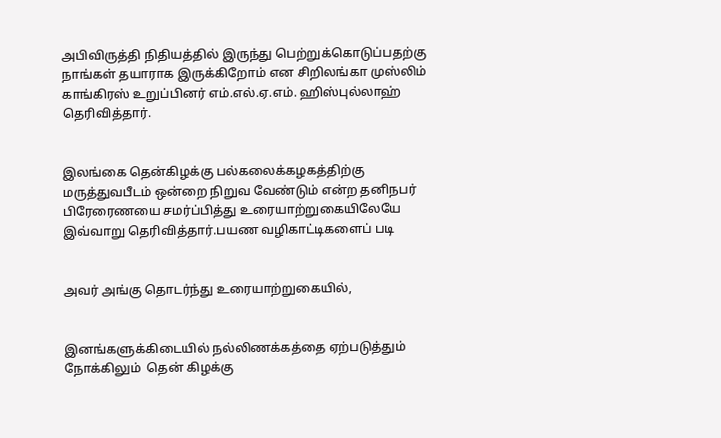அபிவிருத்தி நிதியத்தில் இருந்து பெற்றுக்கொடுப்பதற்கு நாங்கள் தயாராக இருக்கிறோம் என சிறிலங்கா முஸ்லிம் காங்கிரஸ் உறுப்பினர் எம்.எல்.ஏ.எம். ஹிஸ்புல்லாஹ் தெரிவித்தார்.


இலங்கை தென்கிழக்கு பல்கலைக்கழகத்திற்கு மருத்துவபீடம் ஒன்றை நிறுவ வேண்டும் என்ற தனிநபர் பிரேரைணயை சமர்ப்பித்து உரையாற்றுகையிலேயே இவ்வாறு தெரிவித்தார்.பயண வழிகாட்டிகளைப் படி


அவர் அங்கு தொடர்ந்து உரையாற்றுகையில்,


இனங்களுக்கிடையில் நல்லிணக்கத்தை ஏற்படுத்தும் நோக்கிலும்  தென் கிழக்கு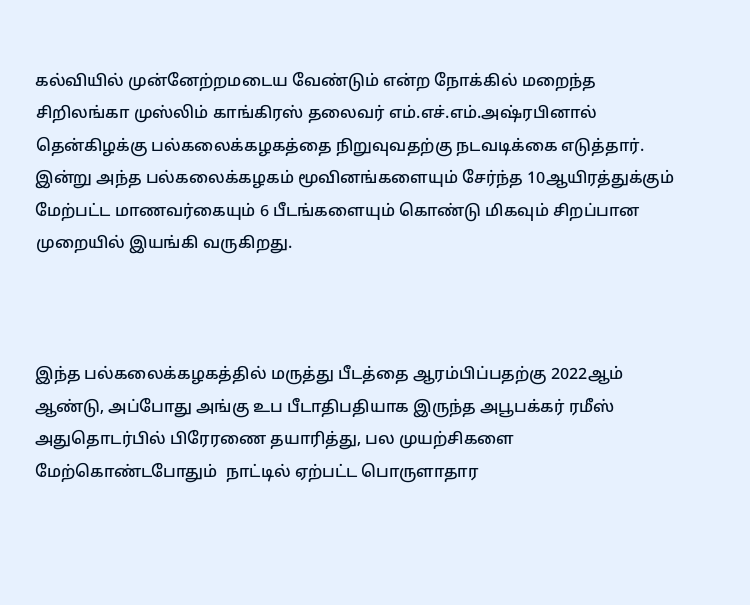கல்வியில் முன்னேற்றமடைய வேண்டும் என்ற நோக்கில் மறைந்த சிறிலங்கா முஸ்லிம் காங்கிரஸ் தலைவர் எம்.எச்.எம்.அஷ்ரபினால் தென்கிழக்கு பல்கலைக்கழகத்தை நிறுவுவதற்கு நடவடிக்கை எடுத்தார். இன்று அந்த பல்கலைக்கழகம் மூவினங்களையும் சேர்ந்த 10ஆயிரத்துக்கும் மேற்பட்ட மாணவர்கையும் 6 பீடங்களையும் கொண்டு மிகவும் சிறப்பான முறையில் இயங்கி வருகிறது.



இந்த பல்கலைக்கழகத்தில் மருத்து பீடத்தை ஆரம்பிப்பதற்கு 2022ஆம் ஆண்டு, அப்போது அங்கு உப பீடாதிபதியாக இருந்த அபூபக்கர் ரமீஸ் அதுதொடர்பில் பிரேரணை தயாரித்து, பல முயற்சிகளை மேற்கொண்டபோதும்  நாட்டில் ஏற்பட்ட பொருளாதார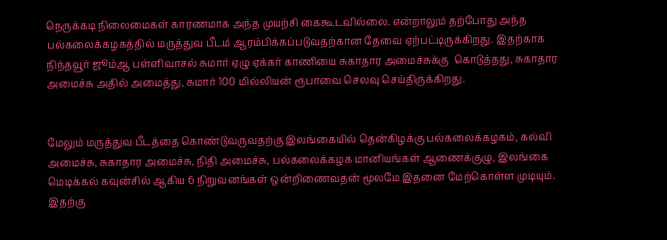நெருக்கடி நிலைமைகள் காரணமாக அந்த முயற்சி கைகூடவில்லை. என்றாலும் தற்போது அந்த பல்கலைக்கழகத்தில் மருத்துவ பீடம் ஆரம்பிக்கப்படுவதற்கான தேவை ஏற்பட்டிருக்கிறது. இதற்காக நிந்தவூர் ஜூம்ஆ பள்ளிவாசல் சுமார் ஏழு ஏக்கர் காணியை சுகாதார அமைச்சுக்கு  கொடுத்தது, சுகாதார அமைச்சு அதில் அமைத்து, சுமார் 100 மில்லியன் ரூபாவை செலவு செய்திருக்கிறது.


மேலும் மருத்துவ பீடத்தை கொண்டுவருவதற்கு இலங்கையில் தென்கிழக்கு பல்கலைக்கழகம், கல்வி அமைச்சு, சுகாதார அமைச்சு, நிதி அமைச்சு, பல்கலைக்கழக மானியங்கள் ஆணைக்குழு, இலங்கை மெடிக்கல் கவுன்சில் ஆகிய 6 நிறுவனங்கள் ஒன்றிணைவதன் மூலமே இதனை மேற்கொள்ள முடியும். இதற்கு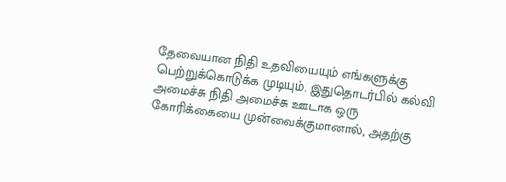தேவையான நிதி உதவியையும் எங்களுக்கு பெற்றுக்கொடுக்க முடியும். இதுதொடர்பில் கல்வி அமைச்சு நிதி அமைச்சு ஊடாக ஒரு கோரிக்கையை முன்வைக்குமானால், அதற்கு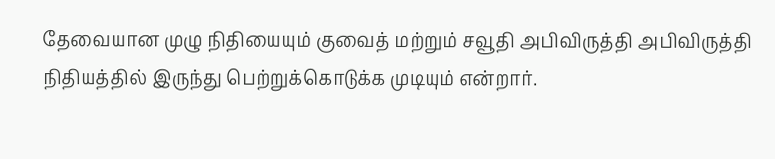தேவையான முழு நிதியையும் குவைத் மற்றும் சவூதி அபிவிருத்தி அபிவிருத்தி நிதியத்தில் இருந்து பெற்றுக்கொடுக்க முடியும் என்றார்.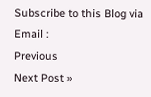Subscribe to this Blog via Email :
Previous
Next Post »